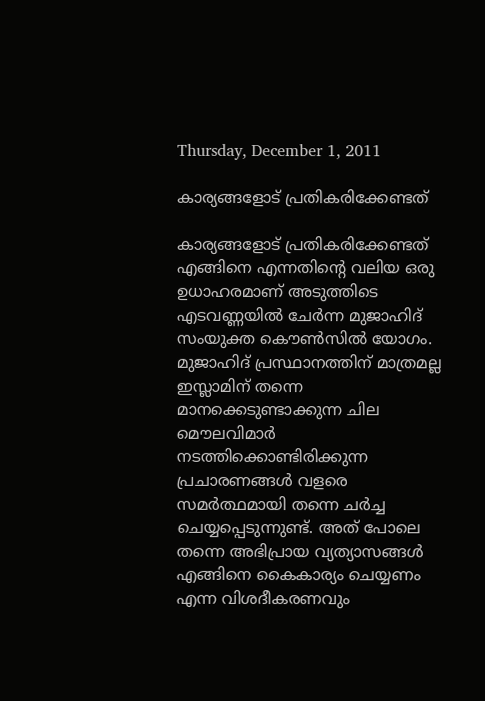Thursday, December 1, 2011

കാര്യങ്ങളോട് പ്രതികരിക്കേണ്ടത്

കാര്യങ്ങളോട് പ്രതികരിക്കേണ്ടത് എങ്ങിനെ എന്നതിന്റെ വലിയ ഒരു ഉധാഹരമാണ് അടുത്തിടെ എടവണ്ണയില്‍ ചേര്‍ന്ന മുജാഹിദ്‌ സംയുക്ത കൌണ്‍സില്‍ യോഗം. മുജാഹിദ്‌ പ്രസ്ഥാനത്തിന് മാത്രമല്ല ഇസ്ലാമിന് തന്നെ മാനക്കെടുണ്ടാക്കുന്ന ചില മൌലവിമാര്‍ നടത്തിക്കൊണ്ടിരിക്കുന്ന പ്രചാരണങ്ങള്‍ വളരെ സമര്‍ത്ഥമായി തന്നെ ചര്‍ച്ച ചെയ്യപ്പെടുന്നുണ്ട്. അത് പോലെ തന്നെ അഭിപ്രായ വ്യത്യാസങ്ങള്‍ എങ്ങിനെ കൈകാര്യം ചെയ്യണം എന്ന വിശദീകരണവും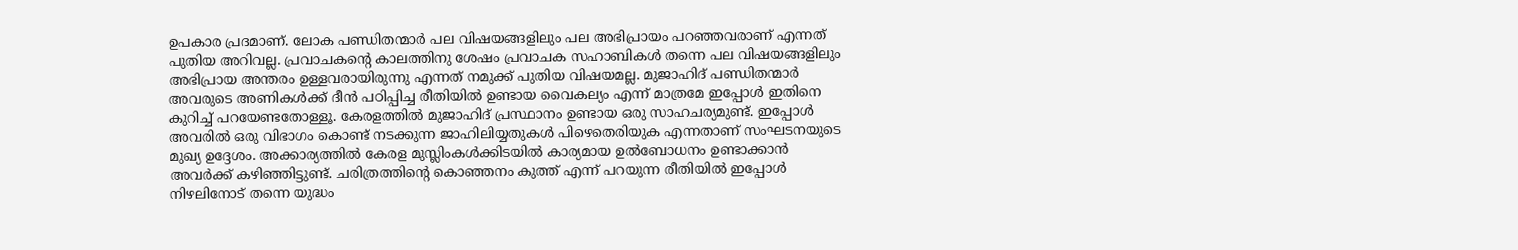ഉപകാര പ്രദമാണ്. ലോക പണ്ഡിതന്മാര്‍ പല വിഷയങ്ങളിലും പല അഭിപ്രായം പറഞ്ഞവരാണ് എന്നത് പുതിയ അറിവല്ല. പ്രവാചകന്റെ കാലത്തിനു ശേഷം പ്രവാചക സഹാബികള്‍ തന്നെ പല വിഷയങ്ങളിലും അഭിപ്രായ അന്തരം ഉള്ളവരായിരുന്നു എന്നത് നമുക്ക് പുതിയ വിഷയമല്ല. മുജാഹിദ്‌ പണ്ഡിതന്മാര്‍ അവരുടെ അണികള്‍ക്ക് ദീന്‍ പഠിപ്പിച്ച രീതിയില്‍ ഉണ്ടായ വൈകല്യം എന്ന് മാത്രമേ ഇപ്പോള്‍ ഇതിനെ കുറിച്ച് പറയേണ്ടതോള്ളൂ. കേരളത്തില്‍ മുജാഹിദ്‌ പ്രസ്ഥാനം ഉണ്ടായ ഒരു സാഹചര്യമുണ്ട്. ഇപ്പോള്‍ അവരില്‍ ഒരു വിഭാഗം കൊണ്ട് നടക്കുന്ന ജാഹിലിയ്യതുകള്‍ പിഴെതെരിയുക എന്നതാണ് സംഘടനയുടെ മുഖ്യ ഉദ്ദേശം. അക്കാര്യത്തില്‍ കേരള മുസ്ലിംകള്‍ക്കിടയില്‍ കാര്യമായ ഉല്‍ബോധനം ഉണ്ടാക്കാന്‍ അവര്‍ക്ക് കഴിഞ്ഞിട്ടുണ്ട്. ചരിത്രത്തിന്റെ കൊഞ്ഞനം കുത്ത് എന്ന് പറയുന്ന രീതിയില്‍ ഇപ്പോള്‍ നിഴലിനോട് തന്നെ യുദ്ധം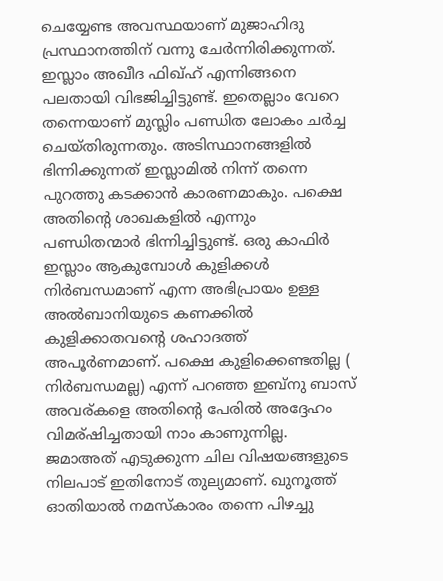ചെയ്യേണ്ട അവസ്ഥയാണ് മുജാഹിദു പ്രസ്ഥാനത്തിന് വന്നു ചേര്‍ന്നിരിക്കുന്നത്. ഇസ്ലാം അഖീദ ഫിഖ്‌ഹ് എന്നിങ്ങനെ പലതായി വിഭജിച്ചിട്ടുണ്ട്. ഇതെല്ലാം വേറെ തന്നെയാണ് മുസ്ലിം പണ്ഡിത ലോകം ചര്‍ച്ച ചെയ്തിരുന്നതും. അടിസ്ഥാനങ്ങളില്‍ ഭിന്നിക്കുന്നത് ഇസ്ലാമില്‍ നിന്ന് തന്നെ പുറത്തു കടക്കാന്‍ കാരണമാകും. പക്ഷെ അതിന്റെ ശാഖകളില്‍ എന്നും പണ്ഡിതന്മാര്‍ ഭിന്നിച്ചിട്ടുണ്ട്. ഒരു കാഫിര്‍ ഇസ്ലാം ആകുമ്പോള്‍ കുളിക്കള്‍ നിര്‍ബന്ധമാണ് എന്ന അഭിപ്രായം ഉള്ള അല്‍ബാനിയുടെ കണക്കില്‍ കുളിക്കാതവന്റെ ശഹാദത്ത്‌ അപൂര്‍ണമാണ്. പക്ഷെ കുളിക്കെണ്ടതില്ല ( നിര്‍ബന്ധമല്ല) എന്ന് പറഞ്ഞ ഇബ്നു ബാസ് അവര്കളെ അതിന്റെ പേരില്‍ അദ്ദേഹം വിമര്ഷിച്ചതായി നാം കാണുന്നില്ല. ജമാഅത് എടുക്കുന്ന ചില വിഷയങ്ങളുടെ നിലപാട് ഇതിനോട് തുല്യമാണ്. ഖുനൂത്ത് ഓതിയാല്‍ നമസ്കാരം തന്നെ പിഴച്ചു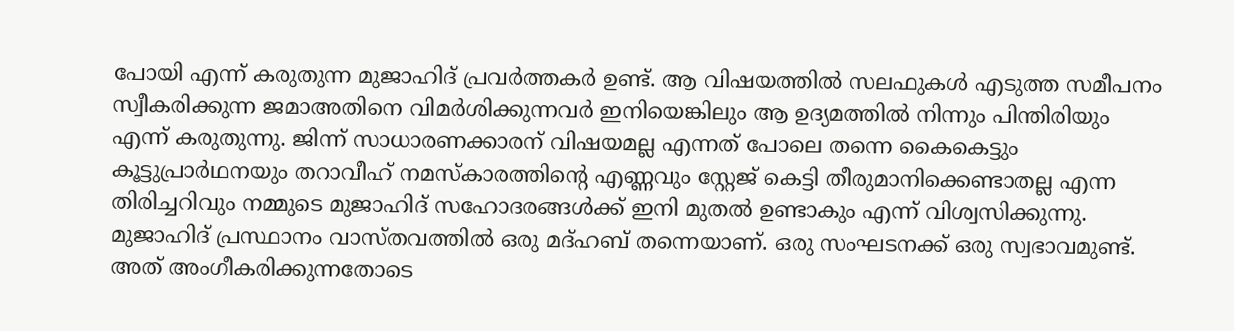പോയി എന്ന് കരുതുന്ന മുജാഹിദ്‌ പ്രവര്‍ത്തകര്‍ ഉണ്ട്. ആ വിഷയത്തില്‍ സലഫുകള്‍ എടുത്ത സമീപനം സ്വീകരിക്കുന്ന ജമാഅതിനെ വിമര്‍ശിക്കുന്നവര്‍ ഇനിയെങ്കിലും ആ ഉദ്യമത്തില്‍ നിന്നും പിന്തിരിയും എന്ന് കരുതുന്നു. ജിന്ന് സാധാരണക്കാരന് വിഷയമല്ല എന്നത് പോലെ തന്നെ കൈകെട്ടും കൂട്ടുപ്രാര്‍ഥനയും തറാവീഹ്‌ നമസ്കാരത്തിന്റെ എണ്ണവും സ്റ്റേജ് കെട്ടി തീരുമാനിക്കെണ്ടാതല്ല എന്ന തിരിച്ചറിവും നമ്മുടെ മുജാഹിദ്‌ സഹോദരങ്ങള്‍ക്ക് ഇനി മുതല്‍ ഉണ്ടാകും എന്ന് വിശ്വസിക്കുന്നു. മുജാഹിദ്‌ പ്രസ്ഥാനം വാസ്തവത്തില്‍ ഒരു മദ്ഹബ് തന്നെയാണ്. ഒരു സംഘടനക്ക് ഒരു സ്വഭാവമുണ്ട്. അത് അംഗീകരിക്കുന്നതോടെ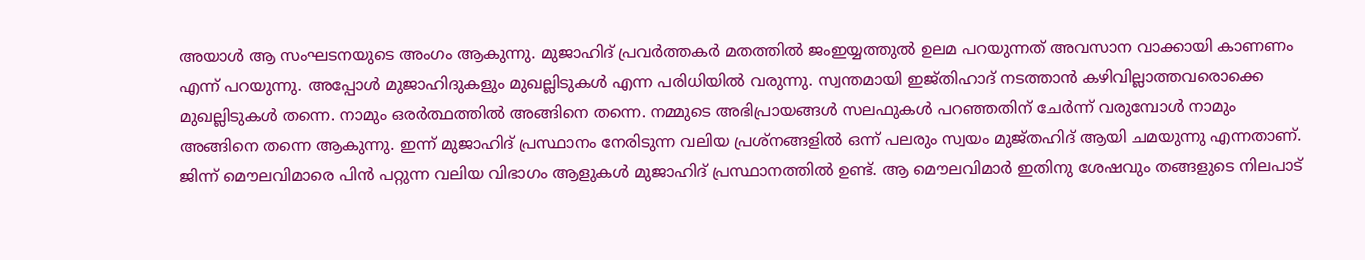അയാള്‍ ആ സംഘടനയുടെ അംഗം ആകുന്നു. മുജാഹിദ്‌ പ്രവര്‍ത്തകര്‍ മതത്തില്‍ ജംഇയ്യത്തുല്‍ ഉലമ പറയുന്നത് അവസാന വാക്കായി കാണണം എന്ന് പറയുന്നു. അപ്പോള്‍ മുജാഹിദുകളും മുഖല്ലിടുകള്‍ എന്ന പരിധിയില്‍ വരുന്നു. സ്വന്തമായി ഇജ്തിഹാദ്‌ നടത്താന്‍ കഴിവില്ലാത്തവരൊക്കെ മുഖല്ലിടുകള്‍ തന്നെ. നാമും ഒരര്‍ത്ഥത്തില്‍ അങ്ങിനെ തന്നെ. നമ്മുടെ അഭിപ്രായങ്ങള്‍ സലഫുകള്‍ പറഞ്ഞതിന് ചേര്‍ന്ന് വരുമ്പോള്‍ നാമും അങ്ങിനെ തന്നെ ആകുന്നു. ഇന്ന് മുജാഹിദ്‌ പ്രസ്ഥാനം നേരിടുന്ന വലിയ പ്രശ്നങ്ങളില്‍ ഒന്ന് പലരും സ്വയം മുജ്തഹിദ്‌ ആയി ചമയുന്നു എന്നതാണ്. ജിന്ന് മൌലവിമാരെ പിന്‍ പറ്റുന്ന വലിയ വിഭാഗം ആളുകള്‍ മുജാഹിദ്‌ പ്രസ്ഥാനത്തില്‍ ഉണ്ട്. ആ മൌലവിമാര്‍ ഇതിനു ശേഷവും തങ്ങളുടെ നിലപാട്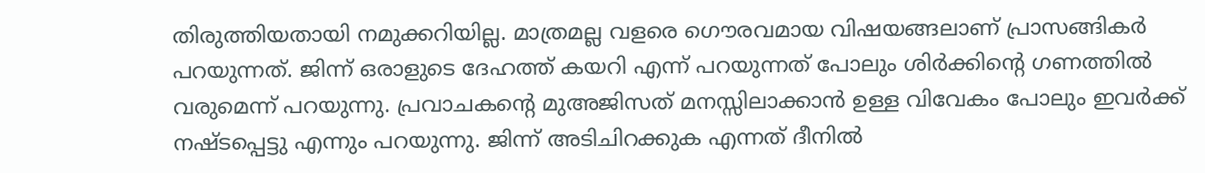തിരുത്തിയതായി നമുക്കറിയില്ല. മാത്രമല്ല വളരെ ഗൌരവമായ വിഷയങ്ങലാണ് പ്രാസങ്ങികര്‍ പറയുന്നത്. ജിന്ന് ഒരാളുടെ ദേഹത്ത് കയറി എന്ന് പറയുന്നത് പോലും ശിര്‍ക്കിന്റെ ഗണത്തില്‍ വരുമെന്ന് പറയുന്നു. പ്രവാചകന്റെ മുഅജിസത്‌ മനസ്സിലാക്കാന്‍ ഉള്ള വിവേകം പോലും ഇവര്‍ക്ക് നഷ്ടപ്പെട്ടു എന്നും പറയുന്നു. ജിന്ന് അടിചിറക്കുക എന്നത് ദീനില്‍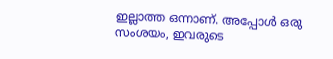ഇല്ലാത്ത ഒന്നാണ്. അപ്പോള്‍ ഒരു സംശയം, ഇവരുടെ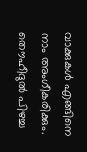വാക്കുകള്‍ എങ്ങിനെ നാം അംഗീകരിക്കും. തൌഹീദുല്‍ പിഴച്ച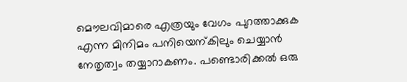മൌലവിമാരെ എത്രയും വേഗം പുറത്താക്കുക എന്ന മിനിമം പനിയെന്കിലും ചെയ്യാന്‍ നേതൃത്വം തയ്യാറാകണം. പണ്ടൊരിക്കല്‍ ഒരു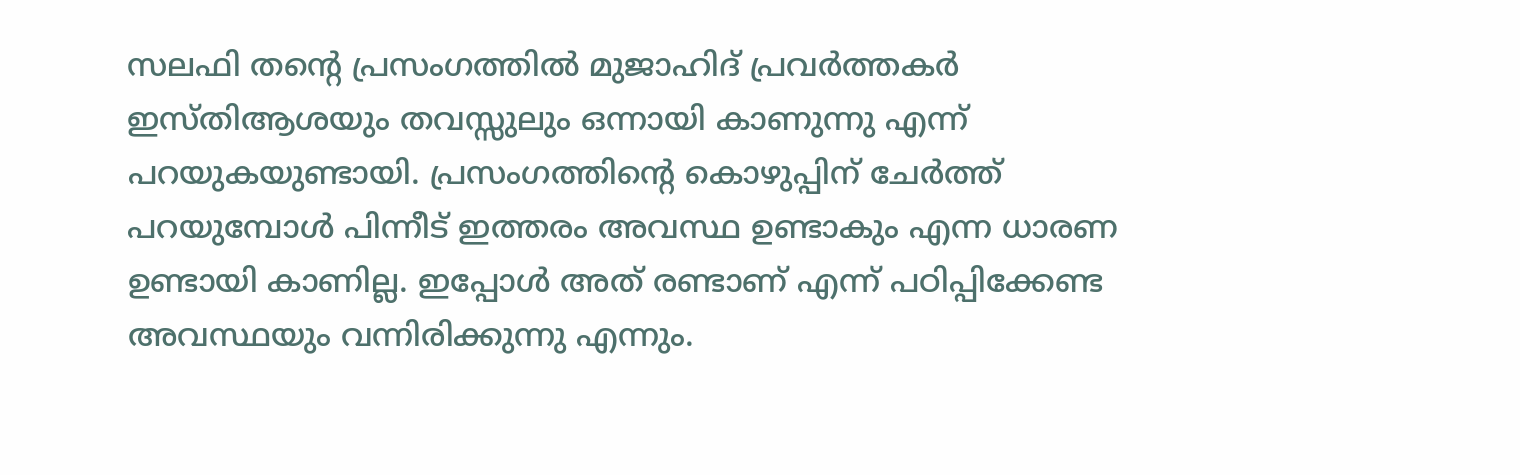സലഫി തന്റെ പ്രസംഗത്തില്‍ മുജാഹിദ്‌ പ്രവര്‍ത്തകര്‍ ഇസ്തിആശയും തവസ്സുലും ഒന്നായി കാണുന്നു എന്ന് പറയുകയുണ്ടായി. പ്രസംഗത്തിന്റെ കൊഴുപ്പിന് ചേര്‍ത്ത് പറയുമ്പോള്‍ പിന്നീട് ഇത്തരം അവസ്ഥ ഉണ്ടാകും എന്ന ധാരണ ഉണ്ടായി കാണില്ല. ഇപ്പോള്‍ അത് രണ്ടാണ് എന്ന് പഠിപ്പിക്കേണ്ട അവസ്ഥയും വന്നിരിക്കുന്നു എന്നും.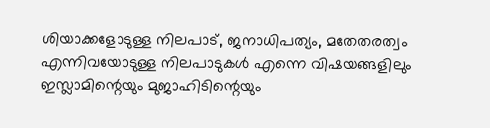ശിയാക്കളോടുള്ള നിലപാട്, ജനാധിപത്യം, മതേതരത്വം എന്നിവയോടുള്ള നിലപാടുകള്‍ എന്നെ വിഷയങ്ങളിലും ഇസ്ലാമിന്റെയും മുജാഹിടിന്റെയും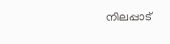നിലപ്പാട്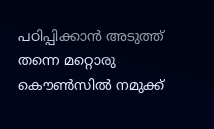പഠിപ്പിക്കാന്‍ അടുത്ത് തന്നെ മറ്റൊരു കൌണ്‍സില്‍ നമുക്ക്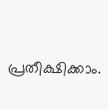പ്രതീക്ഷിക്കാം.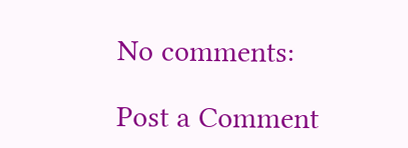No comments:

Post a Comment